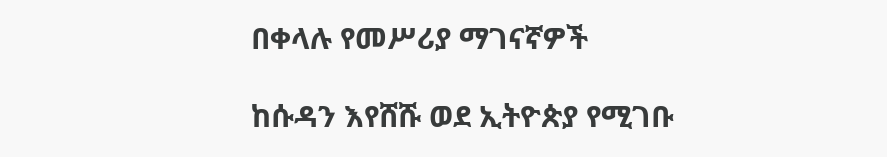በቀላሉ የመሥሪያ ማገናኛዎች

ከሱዳን እየሸሹ ወደ ኢትዮጵያ የሚገቡ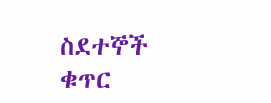ስደተኞች ቁጥር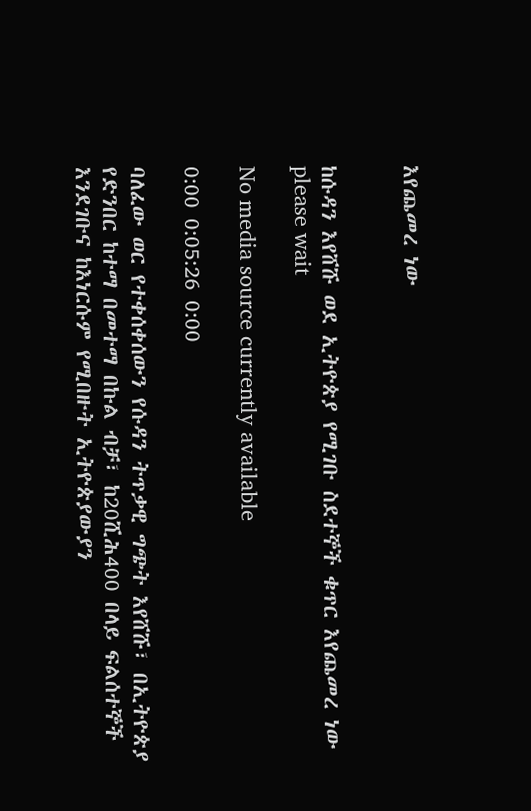እየጨመረ ነው


ከሱዳን እየሸሹ ወደ ኢትዮጵያ የሚገቡ ስደተኞች ቁጥር እየጨመረ ነው
please wait

No media source currently available

0:00 0:05:26 0:00

ባለፈው ወር የተቀሰቀሰውን የሱዳን ትጥቃዊ ግጭት እየሸሹ፣ በኢትዮጵያ የድንበር ከተማ በመተማ በኩል ብቻ፣ ከ20ሺሕ400 በላይ ፍልሰተኞች እንደገቡና ከእነርሱም የሚበዙት ኢትዮጵያውያን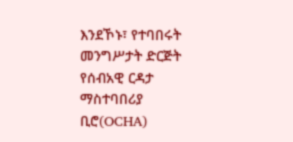እንደኾኑ፣ የተባበሩት መንግሥታት ድርጅት የሰብአዊ ርዳታ ማስተባበሪያ ቢሮ(OCHA)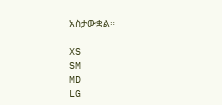አስታውቋል።

XS
SM
MD
LG